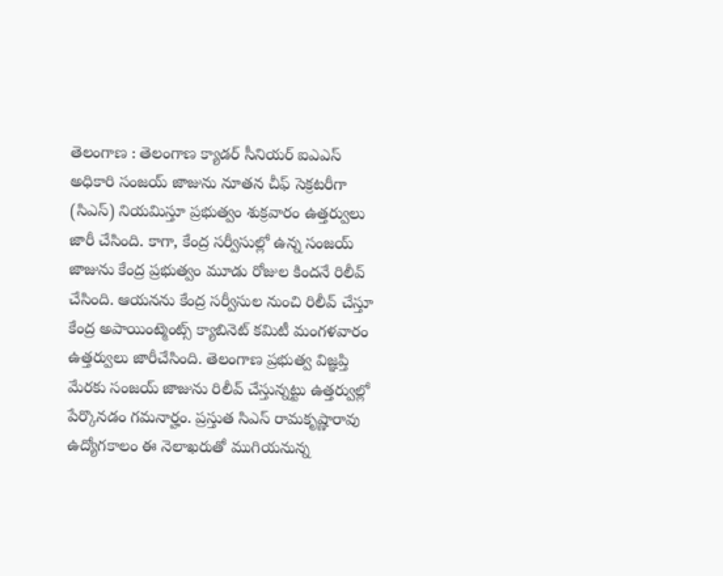తెలంగాణ : తెలంగాణ క్యాడర్ సీనియర్ ఐఎఎస్ అధికారి సంజయ్ జాజును నూతన చీఫ్ సెక్రటరీగా (సిఎస్) నియమిస్తూ ప్రభుత్వం శుక్రవారం ఉత్తర్వులు జారీ చేసింది. కాగా, కేంద్ర సర్వీసుల్లో ఉన్న సంజయ్ జాజును కేంద్ర ప్రభుత్వం మూడు రోజుల కిందనే రిలీవ్ చేసింది. ఆయనను కేంద్ర సర్వీసుల నుంచి రిలీవ్ చేస్తూ కేంద్ర అపాయింట్మెంట్స్ క్యాబినెట్ కమిటీ మంగళవారం ఉత్తర్వులు జారీచేసింది. తెలంగాణ ప్రభుత్వ విజ్ఞప్తి మేరకు సంజయ్ జాజును రిలీవ్ చేస్తున్నట్టు ఉత్తర్వుల్లో పేర్కొనడం గమనార్హం. ప్రస్తుత సిఎస్ రామకృష్ణారావు ఉద్యోగకాలం ఈ నెలాఖరుతో ముగియనున్న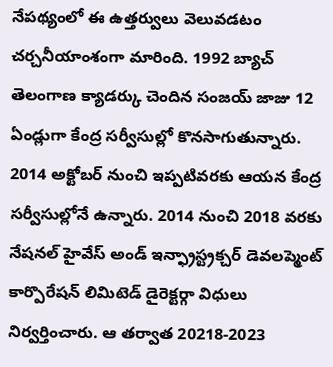నేపథ్యంలో ఈ ఉత్తర్వులు వెలువడటం చర్చనీయాంశంగా మారింది. 1992 బ్యాచ్ తెలంగాణ క్యాడర్కు చెందిన సంజయ్ జాజు 12 ఏండ్లుగా కేంద్ర సర్వీసుల్లో కొనసాగుతున్నారు. 2014 అక్టోబర్ నుంచి ఇప్పటివరకు ఆయన కేంద్ర సర్వీసుల్లోనే ఉన్నారు. 2014 నుంచి 2018 వరకు నేషనల్ హైవేస్ అండ్ ఇన్ఫ్రాస్ట్రక్చర్ డెవలప్మెంట్ కార్పొరేషన్ లిమిటెడ్ డైరెక్టర్గా విధులు నిర్వర్తించారు. ఆ తర్వాత 20218-2023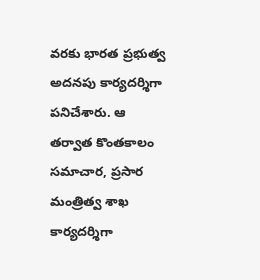వరకు భారత ప్రభుత్వ అదనపు కార్యదర్శిగా పనిచేశారు. ఆ తర్వాత కొంతకాలం సమాచార, ప్రసార మంత్రిత్వ శాఖ కార్యదర్శిగా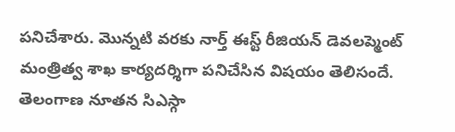పనిచేశారు. మొన్నటి వరకు నార్త్ ఈస్ట్ రీజియన్ డెవలప్మెంట్ మంత్రిత్వ శాఖ కార్యదర్శిగా పనిచేసిన విషయం తెలిసందే.
తెలంగాణ నూతన సిఎస్గా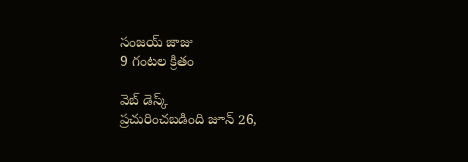సంజయ్ జాజు
9 గంటల క్రితం

వెబ్ డెస్క్
ప్రచురించబడింది జూన్ 26,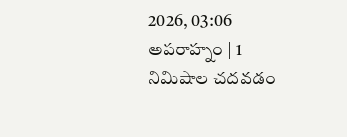2026, 03:06 అపరాహ్నం | 1 నిమిషాల చదవడం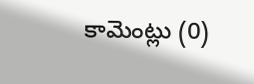కామెంట్లు (0)